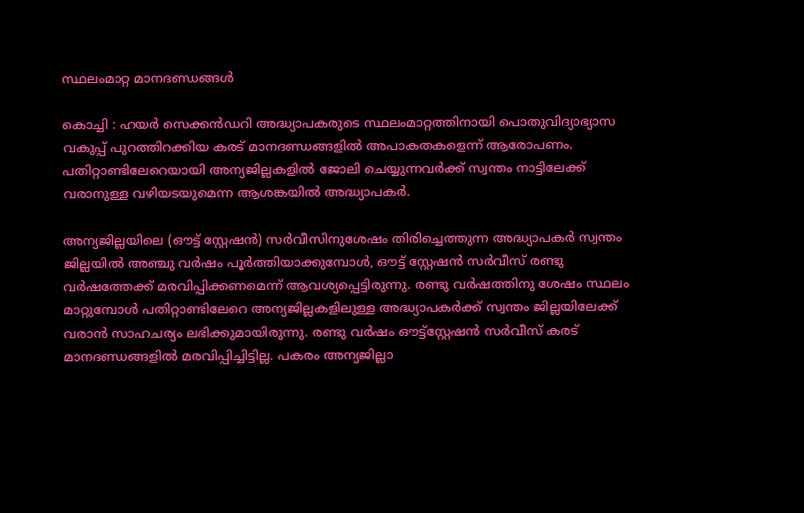സ്ഥലംമാറ്റ മാനദണ്ഡങ്ങൾ

കൊച്ചി : ഹയർ സെക്കൻഡറി അദ്ധ്യാപകരുടെ സ്ഥലംമാറ്റത്തിനായി പൊതുവിദ്യാഭ്യാസ വകുപ്പ് പുറത്തിറക്കിയ കരട് മാനദണ്ഡങ്ങളിൽ അപാകതകളെന്ന് ആരോപണം. പതിറ്റാണ്ടിലേറെയായി അന്യജില്ലകളിൽ ജോലി ചെയ്യുന്നവർക്ക് സ്വന്തം നാട്ടിലേക്ക് വരാനുള്ള വഴിയടയുമെന്ന ആശങ്കയിൽ അദ്ധ്യാപകർ.

അന്യജില്ലയിലെ (ഔട്ട് സ്റ്റേഷൻ) സർവീസിനുശേഷം തിരിച്ചെത്തുന്ന അദ്ധ്യാപകർ സ്വന്തം ജില്ലയിൽ അഞ്ചു വർഷം പൂർത്തിയാക്കുമ്പോൾ, ഔട്ട് സ്റ്റേഷൻ സർവീസ് രണ്ടു വർഷത്തേക്ക് മരവിപ്പിക്കണമെന്ന് ആവശ്യപ്പെട്ടിരുന്നു. രണ്ടു വർഷത്തിനു ശേഷം സ്ഥലം മാറ്റുമ്പോൾ പതിറ്റാണ്ടിലേറെ അന്യജില്ലകളിലുള്ള അദ്ധ്യാപകർക്ക് സ്വന്തം ജില്ലയിലേക്ക് വരാൻ സാഹചര്യം ലഭിക്കുമായിരുന്നു. രണ്ടു വർഷം ഔട്ട്‌സ്റ്റേഷൻ സർവീസ് കരട് മാനദണ്ഡങ്ങളിൽ മരവിപ്പിച്ചിട്ടില്ല. പകരം അന്യജില്ലാ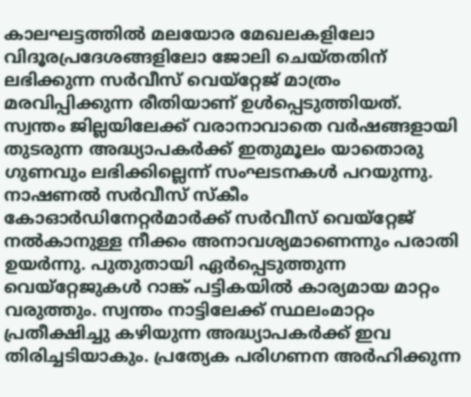കാലഘട്ടത്തിൽ മലയോര മേഖലകളിലോ വിദൂരപ്രദേശങ്ങളിലോ ജോലി ചെയ്തതിന് ലഭിക്കുന്ന സർവീസ് വെയ്‌റ്റേജ് മാത്രം മരവിപ്പിക്കുന്ന രീതിയാണ് ഉൾപ്പെടുത്തിയത്. സ്വന്തം ജില്ലയിലേക്ക് വരാനാവാതെ വർഷങ്ങളായി തുടരുന്ന അദ്ധ്യാപകർക്ക് ഇതുമൂലം യാതൊരു ഗുണവും ലഭിക്കില്ലെന്ന് സംഘടനകൾ പറയുന്നു. നാഷണൽ സർവീസ് സ്‌കീം കോഓർഡിനേറ്റർമാർക്ക് സർവീസ് വെയ്‌റ്റേജ് നൽകാനുള്ള നീക്കം അനാവശ്യമാണെന്നും പരാതി ഉയർന്നു. പുതുതായി ഏർപ്പെടുത്തുന്ന വെയ്‌റ്റേജുകൾ റാങ്ക് പട്ടികയിൽ കാര്യമായ മാറ്റം വരുത്തും. സ്വന്തം നാട്ടിലേക്ക് സ്ഥലംമാറ്റം പ്രതീക്ഷിച്ചു കഴിയുന്ന അദ്ധ്യാപകർക്ക് ഇവ തിരിച്ചടിയാകും. പ്രത്യേക പരിഗണന അർഹിക്കുന്ന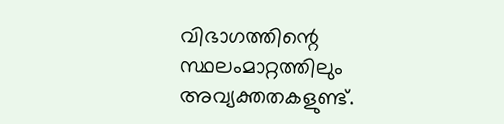വിഭാഗത്തിന്റെ സ്ഥലംമാറ്റത്തിലും അവ്യക്തതകളുണ്ട്.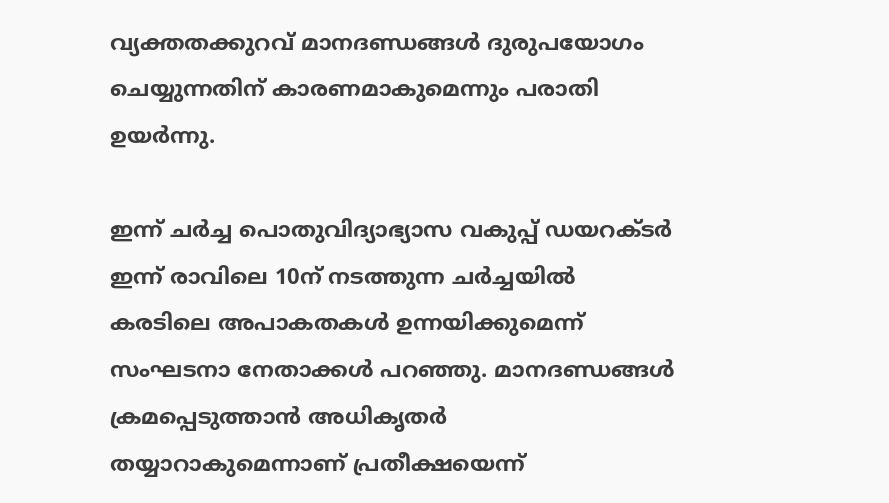വ്യക്തതക്കുറവ് മാനദണ്ഡങ്ങൾ ദുരുപയോഗം ചെയ്യുന്നതിന് കാരണമാകുമെന്നും പരാതി ഉയർന്നു.

ഇന്ന് ചർച്ച പൊതുവിദ്യാഭ്യാസ വകുപ്പ് ഡയറക്‌ടർ ഇന്ന് രാവിലെ 10ന് നടത്തുന്ന ചർച്ചയിൽ കരടിലെ അപാകതകൾ ഉന്നയിക്കുമെന്ന് സംഘടനാ നേതാക്കൾ പറഞ്ഞു. മാനദണ്ഡങ്ങൾ ക്രമപ്പെടുത്താൻ അധികൃതർ തയ്യാറാകുമെന്നാണ് പ്രതീക്ഷയെന്ന്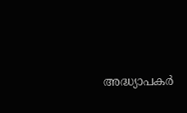അദ്ധ്യാപകർ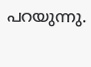പറയുന്നു.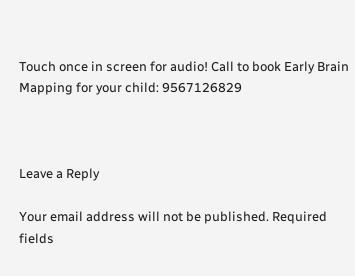Touch once in screen for audio! Call to book Early Brain Mapping for your child: 9567126829



Leave a Reply

Your email address will not be published. Required fields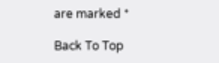are marked *

Back To Top